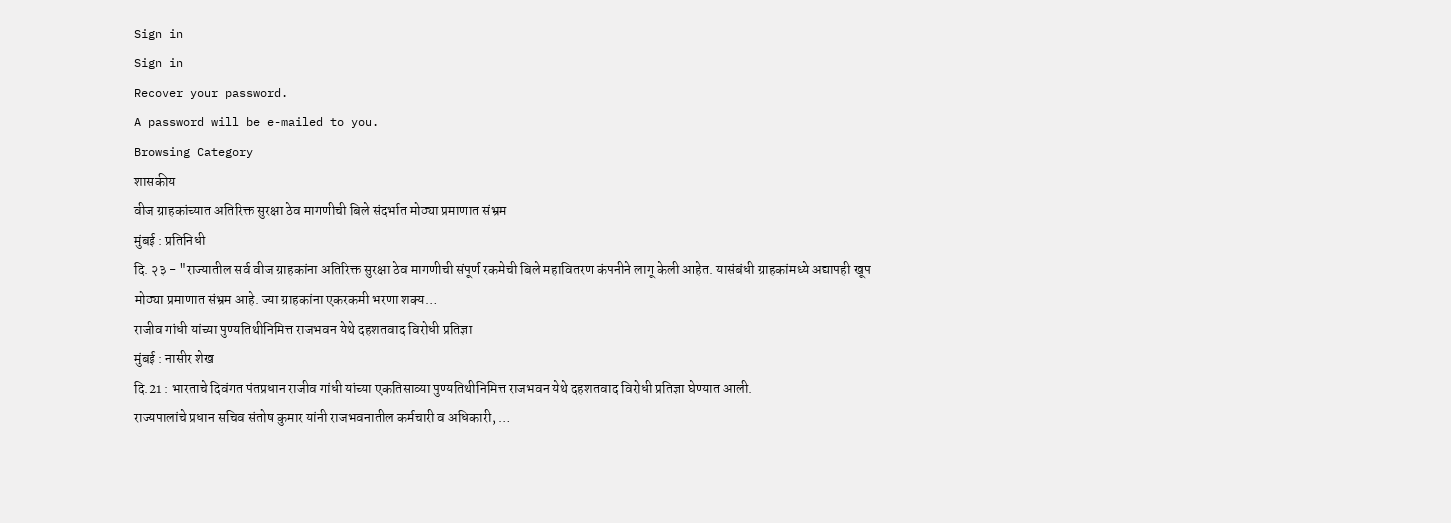Sign in
Sign in
Recover your password.
A password will be e-mailed to you.
Browsing Category
शासकीय
वीज ग्राहकांच्यात अतिरिक्त सुरक्षा ठेव मागणीची बिले संदर्भात मोठ्या प्रमाणात संभ्रम
मुंबई : प्रतिनिधी
दि. २३ - "राज्यातील सर्व वीज ग्राहकांना अतिरिक्त सुरक्षा ठेव मागणीची संपूर्ण रकमेची बिले महावितरण कंपनीने लागू केली आहेत. यासंबंधी ग्राहकांमध्ये अद्यापही खूप मोठ्या प्रमाणात संभ्रम आहे. ज्या ग्राहकांना एकरकमी भरणा शक्य…
राजीव गांधी यांच्या पुण्यतिथीनिमित्त राजभवन येथे दहशतवाद विरोधी प्रतिज्ञा
मुंबई : नासीर शेख
दि.21 : भारताचे दिवंगत पंतप्रधान राजीव गांधी यांच्या एकतिसाव्या पुण्यतिथीनिमित्त राजभवन येथे दहशतवाद विरोधी प्रतिज्ञा घेण्यात आली.
राज्यपालांचे प्रधान सचिव संतोष कुमार यांनी राजभवनातील कर्मचारी व अधिकारी, …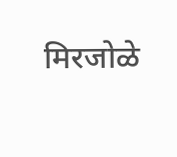मिरजोळे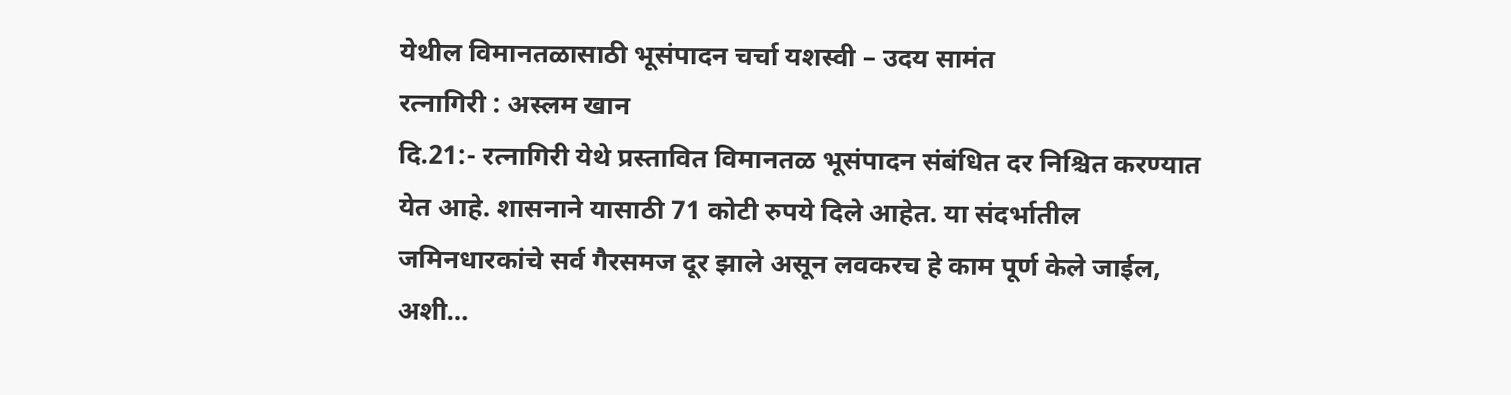येथील विमानतळासाठी भूसंपादन चर्चा यशस्वी – उदय सामंत
रत्नागिरी : अस्लम खान
दि.21:- रत्नागिरी येथे प्रस्तावित विमानतळ भूसंपादन संबंधित दर निश्चित करण्यात येत आहे. शासनाने यासाठी 71 कोटी रुपये दिले आहेत. या संदर्भातील जमिनधारकांचे सर्व गैरसमज दूर झाले असून लवकरच हे काम पूर्ण केले जाईल, अशी…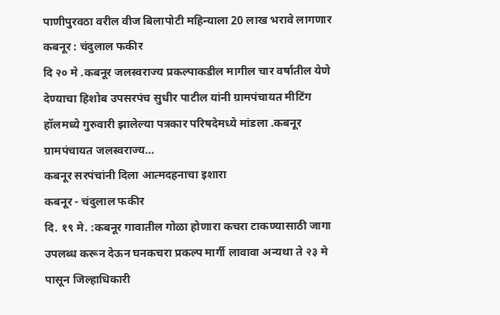पाणीपुरवठा वरील वीज बिलापोटी महिन्याला 20 लाख भरावे लागणार
कबनूर : चंदुलाल फकीर
दि २० मे .कबनूर जलस्वराज्य प्रकल्पाकडील मागील चार वर्षातील येणे देण्याचा हिशोब उपसरपंच सुधीर पाटील यांनी ग्रामपंचायत मीटिंग हॉलमध्ये गुरुवारी झालेल्या पत्रकार परिषदेमध्ये मांडला .कबनूर ग्रामपंचायत जलस्वराज्य…
कबनूर सरपंचांनी दिला आत्मदहनाचा इशारा
कबनूर - चंदुलाल फकीर
दि. १९ मे. :कबनूर गावातील गोळा होणारा कचरा टाकण्यासाठी जागा उपलब्ध करून देऊन घनकचरा प्रकल्प मार्गी लावावा अन्यथा ते २३ मे पासून जिल्हाधिकारी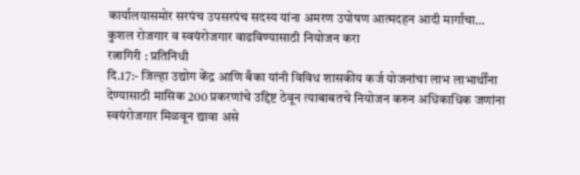कार्यालयासमोर सरपंच उपसरपंच सदस्य यांना अमरण उपोषण आत्मदहन आदी मार्गांचा…
कुशल रोजगार व स्वयंरोजगार वाढविण्यासाठी नियोजन करा
रत्नागिरी : प्रतिनिधी
दि.17:- जिल्हा उद्योग केंद्र आणि बँका यांनी विविध शासकीय कर्ज योजनांचा लाभ लाभार्थींना देण्यासाठी मासिक 200 प्रकरणांचे उद्दिष्ट ठेवून त्याबाबतचे नियोजन करुन अधिकाधिक जणांना स्वयंरोजगार मिळवून द्यावा असे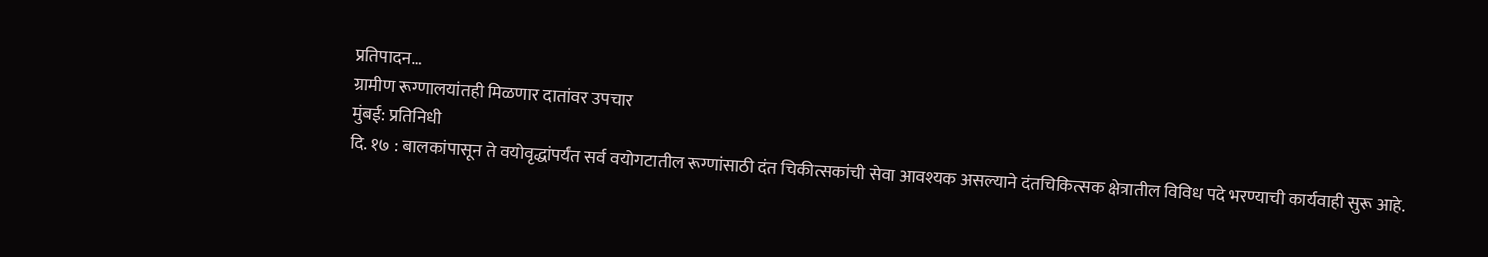प्रतिपादन…
ग्रामीण रूग्णालयांतही मिळणार दातांवर उपचार
मुंबई: प्रतिनिधी
दि. १७ : बालकांपासून ते वयोवृद्धांपर्यंत सर्व वयोगटातील रूग्णांसाठी दंत चिकीत्सकांची सेवा आवश्यक असल्याने दंतचिकित्सक क्षेत्रातील विविध पदे भरण्याची कार्यवाही सुरू आहे.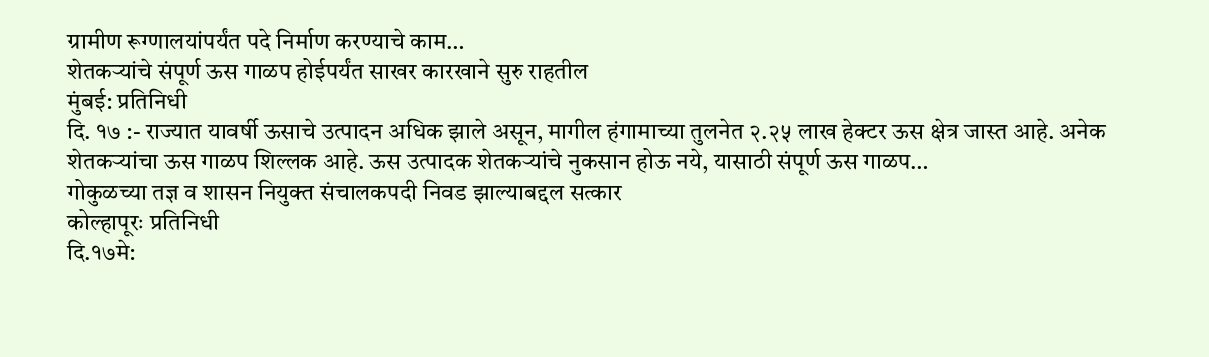ग्रामीण रूग्णालयांपर्यंत पदे निर्माण करण्याचे काम…
शेतकऱ्यांचे संपूर्ण ऊस गाळप होईपर्यंत साखर कारखाने सुरु राहतील
मुंबई: प्रतिनिधी
दि. १७ :- राज्यात यावर्षी ऊसाचे उत्पादन अधिक झाले असून, मागील हंगामाच्या तुलनेत २.२५ लाख हेक्टर ऊस क्षेत्र जास्त आहे. अनेक शेतकऱ्यांचा ऊस गाळप शिल्लक आहे. ऊस उत्पादक शेतकऱ्यांचे नुकसान होऊ नये, यासाठी संपूर्ण ऊस गाळप…
गोकुळच्या तज्ञ व शासन नियुक्त संचालकपदी निवड झाल्याबद्दल सत्कार
कोल्हापूरः प्रतिनिधी
दि.१७मे: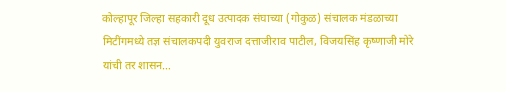कोल्हापूर जिल्हा सहकारी दूध उत्पादक संघाच्या (गोकुळ) संचालक मंडळाच्या मिटींगमध्ये तज्ञ संचालकपदी युवराज दत्ताजीराव पाटील, विजयसिंह कृष्णाजी मोरे यांची तर शासन…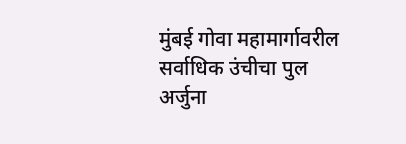मुंबई गोवा महामार्गावरील सर्वाधिक उंचीचा पुल अर्जुना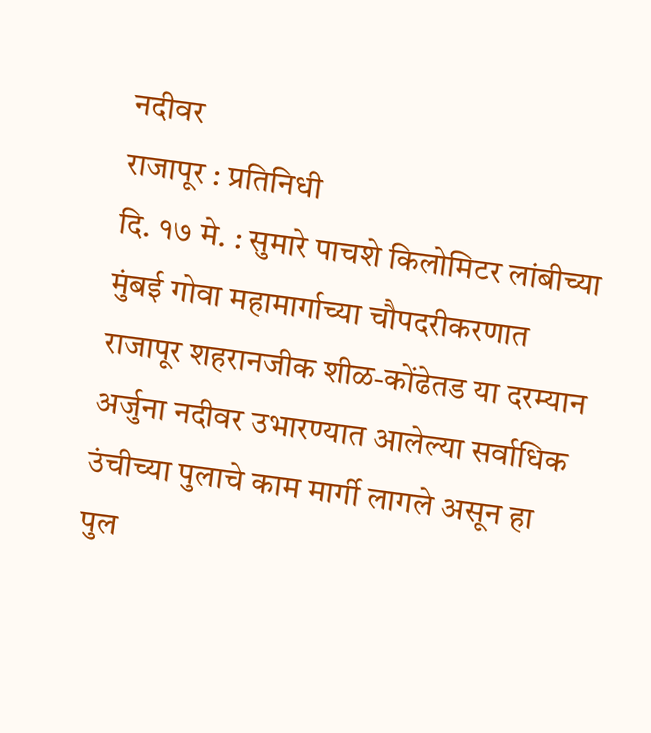नदीवर
राजापूर : प्रतिनिधी
दि. १७ मे. : सुमारे पाचशे किलोमिटर लांबीच्या मुंबई गोवा महामार्गाच्या चौपदरीकरणात राजापूर शहरानजीक शीळ-कोंढेतड या दरम्यान अर्जुना नदीवर उभारण्यात आलेल्या सर्वाधिक उंचीच्या पुलाचे काम मार्गी लागले असून हा पुल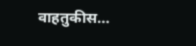वाहतुकीस…